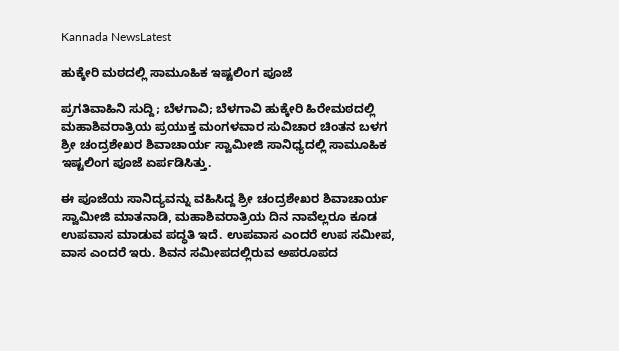Kannada NewsLatest

ಹುಕ್ಕೇರಿ ಮಠದಲ್ಲಿ ಸಾಮೂಹಿಕ ಇಷ್ಟಲಿಂಗ ಪೂಜೆ

ಪ್ರಗತಿವಾಹಿನಿ ಸುದ್ದಿ; ಬೆಳಗಾವಿ; ಬೆಳಗಾವಿ ಹುಕ್ಕೇರಿ ಹಿರೇಮಠದಲ್ಲಿ ಮಹಾಶಿವರಾತ್ರಿಯ ಪ್ರಯುಕ್ತ ಮಂಗಳವಾರ ಸುವಿಚಾರ ಚಿಂತನ ಬಳಗ ಶ್ರೀ ಚಂದ್ರಶೇಖರ ಶಿವಾಚಾರ್ಯ ಸ್ವಾಮೀಜಿ ಸಾನಿಧ್ಯದಲ್ಲಿ ಸಾಮೂಹಿಕ ಇಷ್ಟಲಿಂಗ ಪೂಜೆ ಏರ್ಪಡಿಸಿತ್ತು.

ಈ ಪೂಜೆಯ ಸಾನಿದ್ಯವನ್ನು ವಹಿಸಿದ್ದ ಶ್ರೀ ಚಂದ್ರಶೇಖರ ಶಿವಾಚಾರ್ಯ ಸ್ವಾಮೀಜಿ ಮಾತನಾಡಿ, ಮಹಾಶಿವರಾತ್ರಿಯ ದಿನ ನಾವೆಲ್ಲರೂ ಕೂಡ ಉಪವಾಸ ಮಾಡುವ ಪದ್ಧತಿ ಇದೆ. ಉಪವಾಸ ಎಂದರೆ ಉಪ ಸಮೀಪ, ವಾಸ ಎಂದರೆ ಇರು. ಶಿವನ ಸಮೀಪದಲ್ಲಿರುವ ಅಪರೂಪದ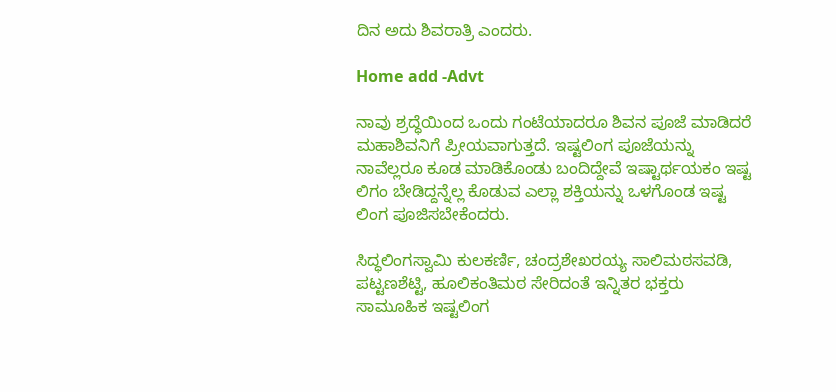ದಿನ ಅದು ಶಿವರಾತ್ರಿ ಎಂದರು.

Home add -Advt

ನಾವು ಶ್ರದ್ಧೆಯಿಂದ ಒಂದು ಗಂಟೆಯಾದರೂ ಶಿವನ ಪೂಜೆ ಮಾಡಿದರೆ ಮಹಾಶಿವನಿಗೆ ಪ್ರೀಯವಾಗುತ್ತದೆ. ಇಷ್ಟಲಿಂಗ ಪೂಜೆಯನ್ನು ನಾವೆಲ್ಲರೂ ಕೂಡ ಮಾಡಿಕೊಂಡು ಬಂದಿದ್ದೇವೆ ಇಷ್ಟಾರ್ಥಯಕಂ ಇಷ್ಟ ಲಿಗಂ ಬೇಡಿದ್ದನ್ನೆಲ್ಲ ಕೊಡುವ ಎಲ್ಲಾ ಶಕ್ತಿಯನ್ನು ಒಳಗೊಂಡ ಇಷ್ಟ ಲಿಂಗ ಪೂಜಿಸಬೇಕೆಂದರು.

ಸಿದ್ಧಲಿಂಗಸ್ವಾಮಿ ಕುಲಕರ್ಣಿ, ಚಂದ್ರಶೇಖರಯ್ಯ ಸಾಲಿಮಠಸವಡಿ, ಪಟ್ಟಣಶೆಟ್ಟಿ, ಹೂಲಿಕಂತಿಮಠ ಸೇರಿದಂತೆ ಇನ್ನಿತರ ಭಕ್ತರು ಸಾಮೂಹಿಕ ಇಷ್ಟಲಿಂಗ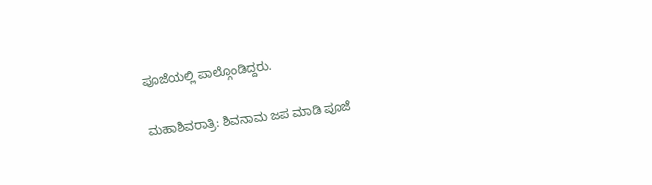ಪೂಜೆಯಲ್ಲಿ ಪಾಲ್ಗೊಂಡಿದ್ದರು.

ಮಹಾಶಿವರಾತ್ರಿ: ಶಿವನಾಮ ಜಪ ಮಾಡಿ ಪೂಜೆ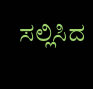ಸಲ್ಲಿಸಿದ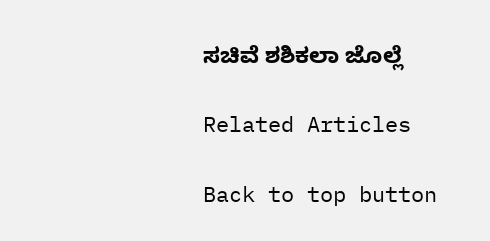ಸಚಿವೆ ಶಶಿಕಲಾ ಜೊಲ್ಲೆ

Related Articles

Back to top button